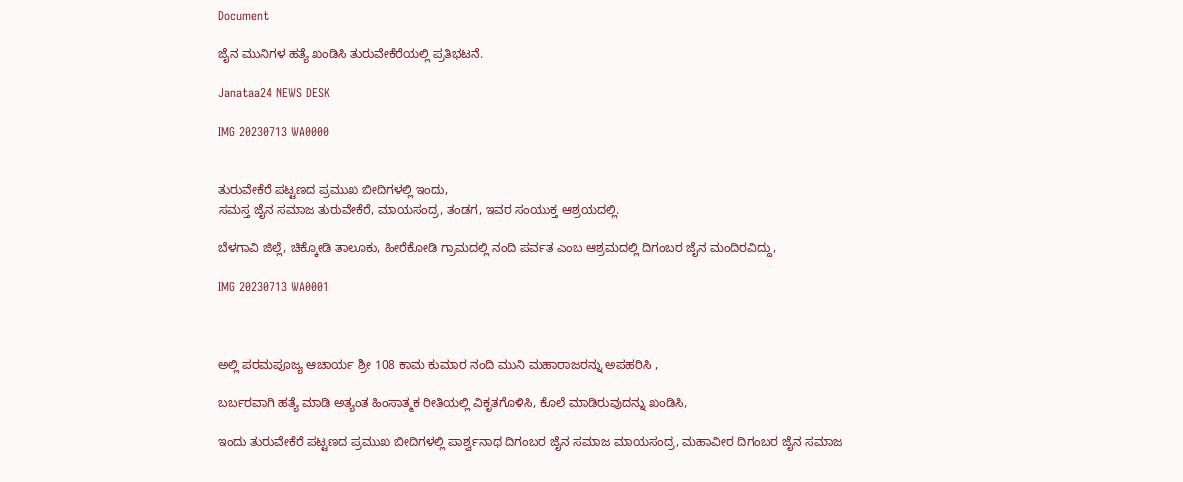Document

ಜೈನ ಮುನಿಗಳ ಹತ್ಯೆ ಖಂಡಿಸಿ ತುರುವೇಕೆರೆಯಲ್ಲಿ ಪ್ರತಿಭಟನೆ.

Janataa24 NEWS DESK

IMG 20230713 WA0000


ತುರುವೇಕೆರೆ ಪಟ್ಟಣದ ಪ್ರಮುಖ ಬೀದಿಗಳಲ್ಲಿ ಇಂದು,
ಸಮಸ್ತ ಜೈನ ಸಮಾಜ ತುರುವೇಕೆರೆ, ಮಾಯಸಂದ್ರ, ತಂಡಗ, ಇವರ ಸಂಯುಕ್ತ ಆಶ್ರಯದಲ್ಲಿ.

ಬೆಳಗಾವಿ ಜಿಲ್ಲೆ, ಚಿಕ್ಕೋಡಿ ತಾಲೂಕು, ಹೀರೆಕೋಡಿ ಗ್ರಾಮದಲ್ಲಿ ನಂದಿ ಪರ್ವತ ಎಂಬ ಆಶ್ರಮದಲ್ಲಿ ದಿಗಂಬರ ಜೈನ ಮಂದಿರವಿದ್ದು,

IMG 20230713 WA0001



ಅಲ್ಲಿ ಪರಮಪೂಜ್ಯ ಆಚಾರ್ಯ ಶ್ರೀ 108 ಕಾಮ ಕುಮಾರ ನಂದಿ ಮುನಿ ಮಹಾರಾಜರನ್ನು ಅಪಹರಿಸಿ ,

ಬರ್ಬರವಾಗಿ ಹತ್ಯೆ ಮಾಡಿ ಅತ್ಯಂತ ಹಿಂಸಾತ್ಮಕ ರೀತಿಯಲ್ಲಿ ವಿಕೃತಗೊಳಿಸಿ, ಕೊಲೆ ಮಾಡಿರುವುದನ್ನು ಖಂಡಿಸಿ,

ಇಂದು ತುರುವೇಕೆರೆ ಪಟ್ಟಣದ ಪ್ರಮುಖ ಬೀದಿಗಳಲ್ಲಿ ಪಾರ್ಶ್ವನಾಥ ದಿಗಂಬರ ಜೈನ ಸಮಾಜ ಮಾಯಸಂದ್ರ, ಮಹಾವೀರ ದಿಗಂಬರ ಜೈನ ಸಮಾಜ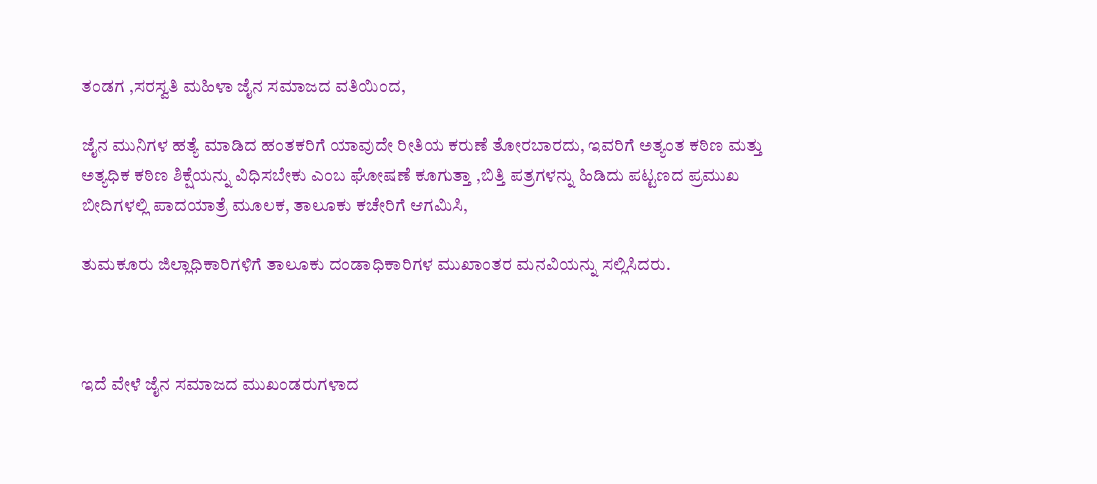ತಂಡಗ ,ಸರಸ್ವತಿ ಮಹಿಳಾ ಜೈನ ಸಮಾಜದ ವತಿಯಿಂದ,

ಜೈನ ಮುನಿಗಳ ಹತ್ಯೆ ಮಾಡಿದ ಹಂತಕರಿಗೆ ಯಾವುದೇ ರೀತಿಯ ಕರುಣೆ ತೋರಬಾರದು, ಇವರಿಗೆ ಅತ್ಯಂತ ಕಠಿಣ ಮತ್ತು ಅತ್ಯಧಿಕ ಕಠಿಣ ಶಿಕ್ಷೆಯನ್ನು ವಿಧಿಸಬೇಕು ಎಂಬ ಘೋಷಣೆ ಕೂಗುತ್ತಾ ,ಬಿತ್ತಿ ಪತ್ರಗಳನ್ನು ಹಿಡಿದು ಪಟ್ಟಣದ ಪ್ರಮುಖ ಬೀದಿಗಳಲ್ಲಿ ಪಾದಯಾತ್ರೆ ಮೂಲಕ, ತಾಲೂಕು ಕಚೇರಿಗೆ ಆಗಮಿಸಿ,

ತುಮಕೂರು ಜಿಲ್ಲಾಧಿಕಾರಿಗಳಿಗೆ ತಾಲೂಕು ದಂಡಾಧಿಕಾರಿಗಳ ಮುಖಾಂತರ ಮನವಿಯನ್ನು ಸಲ್ಲಿಸಿದರು.



ಇದೆ ವೇಳೆ ಜೈನ ಸಮಾಜದ ಮುಖಂಡರುಗಳಾದ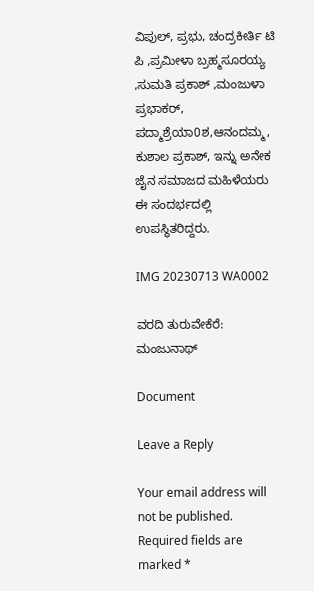ವಿಪುಲ್, ಪ್ರಭು, ಚಂದ್ರಕೀರ್ತಿ ಟಿ ಪಿ ,ಪ್ರಮೀಳಾ ಬ್ರಹ್ಮಸೂರಯ್ಯ ,ಸುಮತಿ ಪ್ರಕಾಶ್ ,ಮಂಜುಳಾ ಪ್ರಭಾಕರ್, ಪದ್ಮಾಶ್ರೆಯಾ0ಶ,ಆನಂದಮ್ಮ, ಕುಶಾಲ ಪ್ರಕಾಶ್, ಇನ್ನು ಅನೇಕ ಜೈನ ಸಮಾಜದ ಮಹಿಳೆಯರು ಈ ಸಂದರ್ಭದಲ್ಲಿ ಉಪಸ್ಥಿತರಿದ್ದರು.

IMG 20230713 WA0002

ವರದಿ ತುರುವೇಕೆರೆ: ಮಂಜುನಾಥ್

Document

Leave a Reply

Your email address will not be published. Required fields are marked *